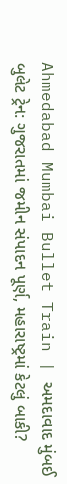Ahmedabad Mumbai Bullet Train | અમદાવાદ મુંબઈ બુલેટ ટ્રેન: ગુજરાતમાં જમીન સંપાદન પૂર્ણ, મહારાષ્ટ્રમાં કેટલું બાકી?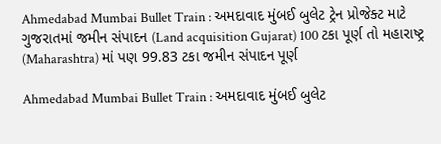Ahmedabad Mumbai Bullet Train : અમદાવાદ મુંબઈ બુલેટ ટ્રેન પ્રોજેક્ટ માટે ગુજરાતમાં જમીન સંપાદન (Land acquisition Gujarat) 100 ટકા પૂર્ણ તો મહારાષ્ટ્ર (Maharashtra) માં પણ 99.83 ટકા જમીન સંપાદન પૂર્ણ

Ahmedabad Mumbai Bullet Train : અમદાવાદ મુંબઈ બુલેટ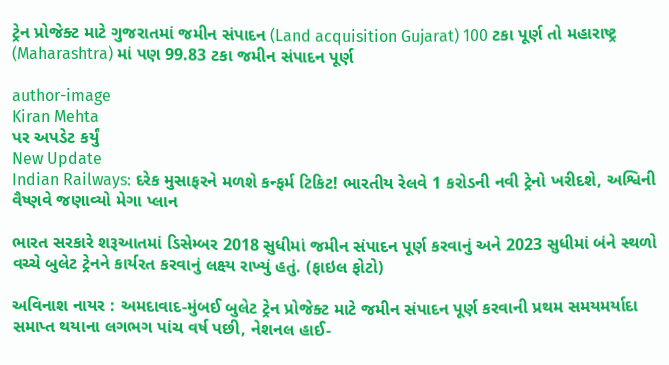ટ્રેન પ્રોજેક્ટ માટે ગુજરાતમાં જમીન સંપાદન (Land acquisition Gujarat) 100 ટકા પૂર્ણ તો મહારાષ્ટ્ર (Maharashtra) માં પણ 99.83 ટકા જમીન સંપાદન પૂર્ણ

author-image
Kiran Mehta
પર અપડેટ કર્યું
New Update
Indian Railways: દરેક મુસાફરને મળશે કન્ફર્મ ટિકિટ! ભારતીય રેલવે 1 કરોડની નવી ટ્રેનો ખરીદશે, અશ્વિની વૈષ્ણવે જણાવ્યો મેગા પ્લાન

ભારત સરકારે શરૂઆતમાં ડિસેમ્બર 2018 સુધીમાં જમીન સંપાદન પૂર્ણ કરવાનું અને 2023 સુધીમાં બંને સ્થળો વચ્ચે બુલેટ ટ્રેનને કાર્યરત કરવાનું લક્ષ્ય રાખ્યું હતું. (ફાઇલ ફોટો)

અવિનાશ નાયર : અમદાવાદ-મુંબઈ બુલેટ ટ્રેન પ્રોજેક્ટ માટે જમીન સંપાદન પૂર્ણ કરવાની પ્રથમ સમયમર્યાદા સમાપ્ત થયાના લગભગ પાંચ વર્ષ પછી, નેશનલ હાઈ-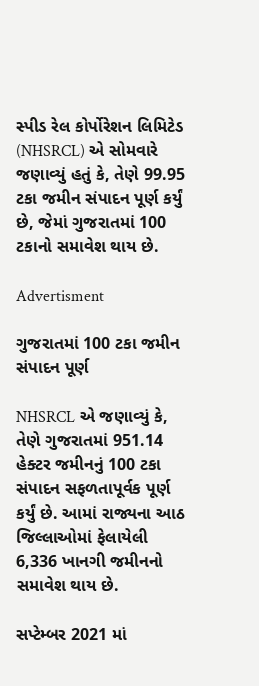સ્પીડ રેલ કોર્પોરેશન લિમિટેડ (NHSRCL) એ સોમવારે જણાવ્યું હતું કે, તેણે 99.95 ટકા જમીન સંપાદન પૂર્ણ કર્યું છે, જેમાં ગુજરાતમાં 100 ટકાનો સમાવેશ થાય છે.

Advertisment

ગુજરાતમાં 100 ટકા જમીન સંપાદન પૂર્ણ

NHSRCL એ જણાવ્યું કે, તેણે ગુજરાતમાં 951.14 હેક્ટર જમીનનું 100 ટકા સંપાદન સફળતાપૂર્વક પૂર્ણ કર્યું છે. આમાં રાજ્યના આઠ જિલ્લાઓમાં ફેલાયેલી 6,336 ખાનગી જમીનનો સમાવેશ થાય છે.

સપ્ટેમ્બર 2021 માં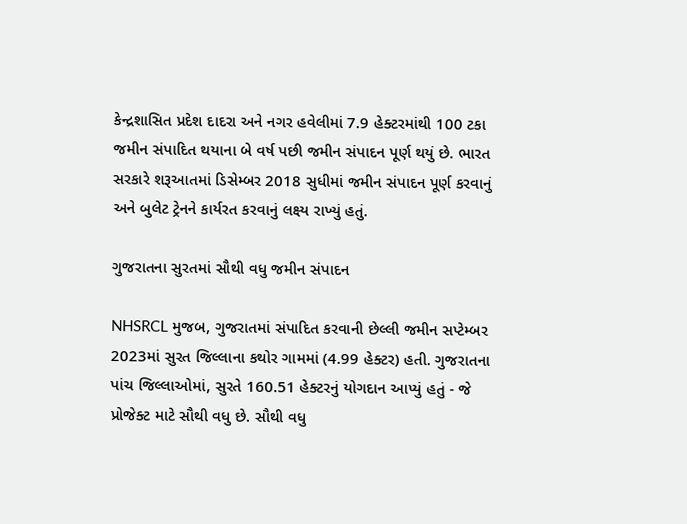કેન્દ્રશાસિત પ્રદેશ દાદરા અને નગર હવેલીમાં 7.9 હેક્ટરમાંથી 100 ટકા જમીન સંપાદિત થયાના બે વર્ષ પછી જમીન સંપાદન પૂર્ણ થયું છે. ભારત સરકારે શરૂઆતમાં ડિસેમ્બર 2018 સુધીમાં જમીન સંપાદન પૂર્ણ કરવાનું અને બુલેટ ટ્રેનને કાર્યરત કરવાનું લક્ષ્ય રાખ્યું હતું.

ગુજરાતના સુરતમાં સૌથી વધુ જમીન સંપાદન

NHSRCL મુજબ, ગુજરાતમાં સંપાદિત કરવાની છેલ્લી જમીન સપ્ટેમ્બર 2023માં સુરત જિલ્લાના કથોર ગામમાં (4.99 હેક્ટર) હતી. ગુજરાતના પાંચ જિલ્લાઓમાં, સુરતે 160.51 હેક્ટરનું યોગદાન આપ્યું હતું - જે પ્રોજેક્ટ માટે સૌથી વધુ છે. સૌથી વધુ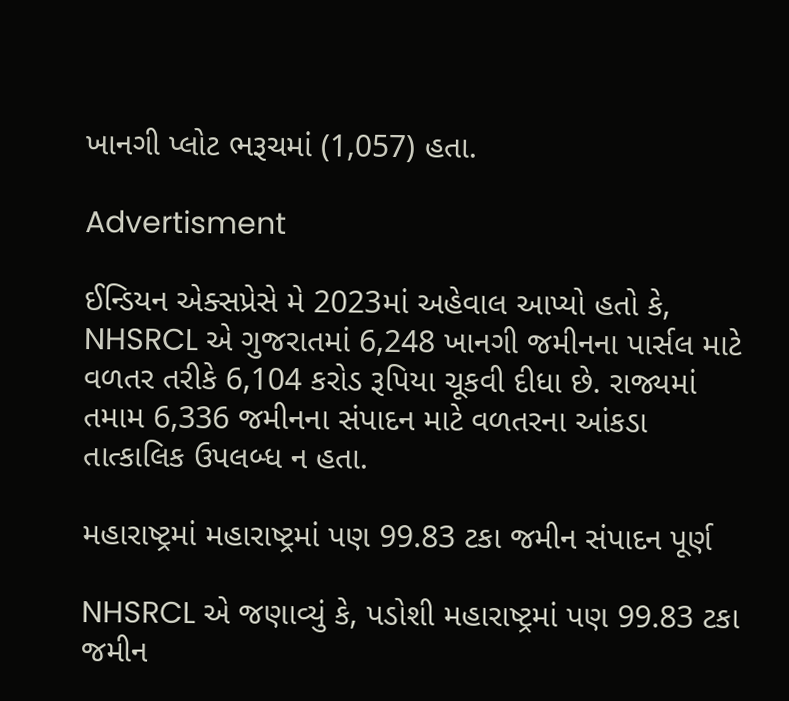ખાનગી પ્લોટ ભરૂચમાં (1,057) હતા.

Advertisment

ઈન્ડિયન એક્સપ્રેસે મે 2023માં અહેવાલ આપ્યો હતો કે, NHSRCL એ ગુજરાતમાં 6,248 ખાનગી જમીનના પાર્સલ માટે વળતર તરીકે 6,104 કરોડ રૂપિયા ચૂકવી દીધા છે. રાજ્યમાં તમામ 6,336 જમીનના સંપાદન માટે વળતરના આંકડા તાત્કાલિક ઉપલબ્ધ ન હતા.

મહારાષ્ટ્રમાં મહારાષ્ટ્રમાં પણ 99.83 ટકા જમીન સંપાદન પૂર્ણ

NHSRCL એ જણાવ્યું કે, પડોશી મહારાષ્ટ્રમાં પણ 99.83 ટકા જમીન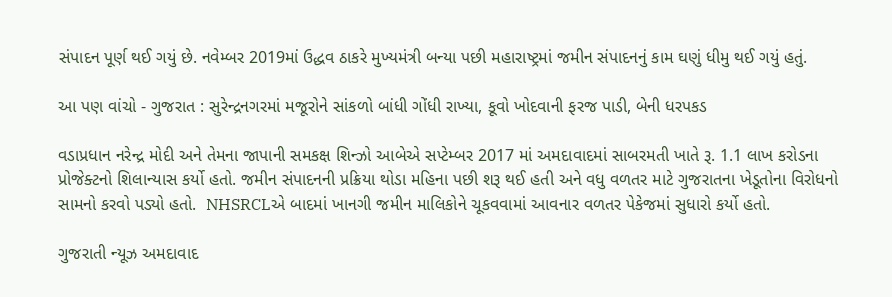સંપાદન પૂર્ણ થઈ ગયું છે. નવેમ્બર 2019માં ઉદ્ધવ ઠાકરે મુખ્યમંત્રી બન્યા પછી મહારાષ્ટ્રમાં જમીન સંપાદનનું કામ ઘણું ધીમુ થઈ ગયું હતું.

આ પણ વાંચો - ગુજરાત : સુરેન્દ્રનગરમાં મજૂરોને સાંકળો બાંધી ગોંધી રાખ્યા, કૂવો ખોદવાની ફરજ પાડી, બેની ધરપકડ

વડાપ્રધાન નરેન્દ્ર મોદી અને તેમના જાપાની સમકક્ષ શિન્ઝો આબેએ સપ્ટેમ્બર 2017 માં અમદાવાદમાં સાબરમતી ખાતે રૂ. 1.1 લાખ કરોડના પ્રોજેક્ટનો શિલાન્યાસ કર્યો હતો. જમીન સંપાદનની પ્રક્રિયા થોડા મહિના પછી શરૂ થઈ હતી અને વધુ વળતર માટે ગુજરાતના ખેડૂતોના વિરોધનો સામનો કરવો પડ્યો હતો.  NHSRCLએ બાદમાં ખાનગી જમીન માલિકોને ચૂકવવામાં આવનાર વળતર પેકેજમાં સુધારો કર્યો હતો.

ગુજરાતી ન્યૂઝ અમદાવાદ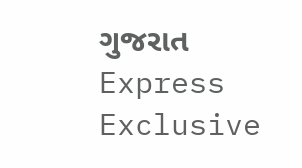ગુજરાત Express Exclusive